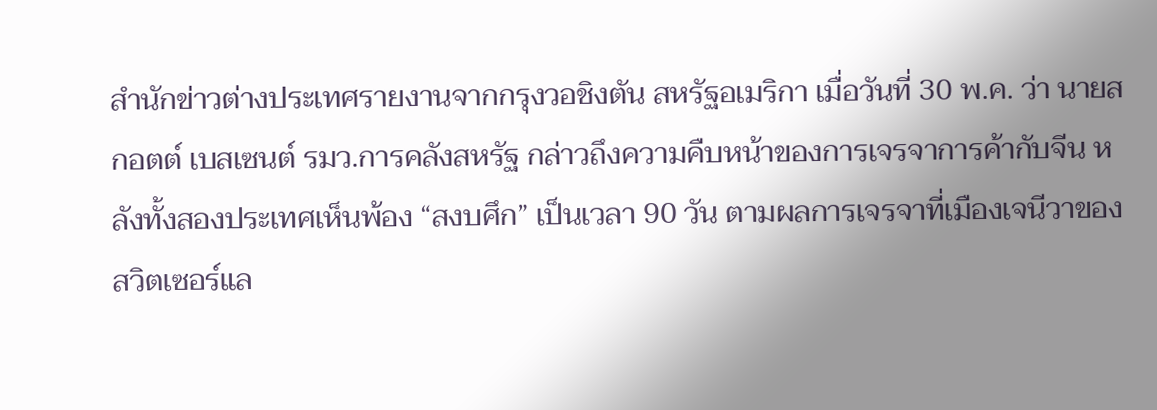สำนักข่าวต่างประเทศรายงานจากกรุงวอชิงตัน สหรัฐอเมริกา เมื่อวันที่ 30 พ.ค. ว่า นายสกอตต์ เบสเซนต์ รมว.การคลังสหรัฐ กล่าวถึงความคืบหน้าของการเจรจาการค้ากับจีน หลังทั้งสองประเทศเห็นพ้อง “สงบศึก” เป็นเวลา 90 วัน ตามผลการเจรจาที่เมืองเจนีวาของสวิตเซอร์แล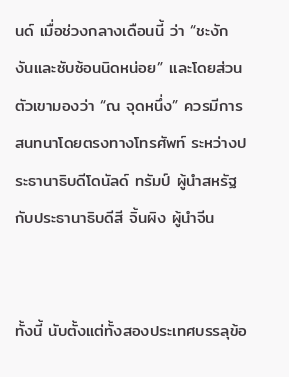นด์ เมื่อช่วงกลางเดือนนี้ ว่า “ชะงักงันและซับซ้อนนิดหน่อย” และโดยส่วนตัวเขามองว่า “ณ จุดหนึ่ง” ควรมีการสนทนาโดยตรงทางโทรศัพท์ ระหว่างประธานาธิบดีโดนัลด์ ทรัมป์ ผู้นำสหรัฐ กับประธานาธิบดีสี จิ้นผิง ผู้นำจีน


ทั้งนี้ นับตั้งแต่ทั้งสองประเทศบรรลุข้อ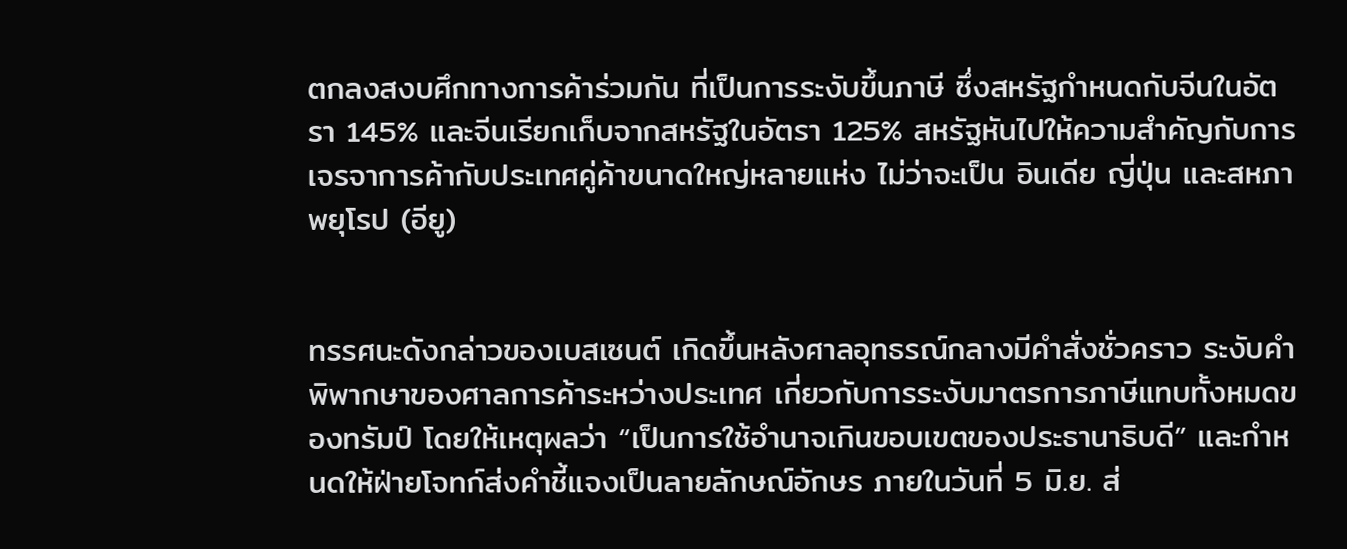ตกลงสงบศึกทางการค้าร่วมกัน ที่เป็นการระงับขึ้นภาษี ซึ่งสหรัฐกำหนดกับจีนในอัตรา 145% และจีนเรียกเก็บจากสหรัฐในอัตรา 125% สหรัฐหันไปให้ความสำคัญกับการเจรจาการค้ากับประเทศคู่ค้าขนาดใหญ่หลายแห่ง ไม่ว่าจะเป็น อินเดีย ญี่ปุ่น และสหภาพยุโรป (อียู)


ทรรศนะดังกล่าวของเบสเซนต์ เกิดขึ้นหลังศาลอุทธรณ์กลางมีคำสั่งชั่วคราว ระงับคำพิพากษาของศาลการค้าระหว่างประเทศ เกี่ยวกับการระงับมาตรการภาษีแทบทั้งหมดของทรัมป์ โดยให้เหตุผลว่า “เป็นการใช้อำนาจเกินขอบเขตของประธานาธิบดี” และกำหนดให้ฝ่ายโจทก์ส่งคำชี้แจงเป็นลายลักษณ์อักษร ภายในวันที่ 5 มิ.ย. ส่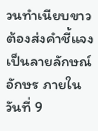วนทำเนียบขาวต้องส่งคำชี้แจงเป็นลายลักษณ์อักษร ภายในวันที่ 9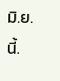มิ.ย.นี้.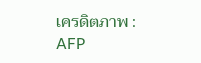เครดิตภาพ : AFP